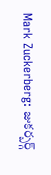Mark Zuckerberg: జుకర్బర్గ్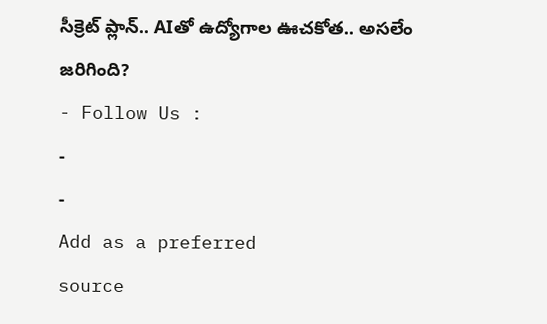సీక్రెట్ ప్లాన్.. AIతో ఉద్యోగాల ఊచకోత.. అసలేం జరిగింది?
- Follow Us :
-
-
Add as a preferred
source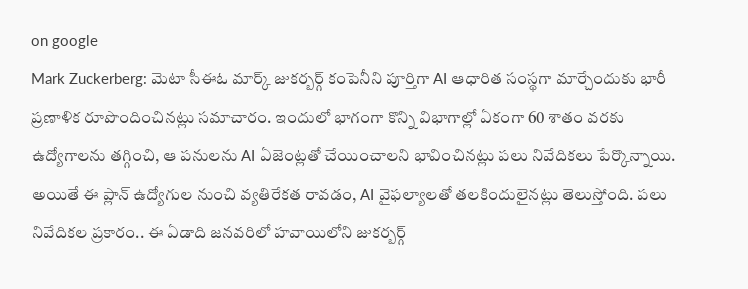on google
Mark Zuckerberg: మెటా సీఈఓ మార్క్ జుకర్బర్గ్ కంపెనీని పూర్తిగా AI ఆధారిత సంస్థగా మార్చేందుకు భారీ ప్రణాళిక రూపొందించినట్లు సమాచారం. ఇందులో భాగంగా కొన్ని విభాగాల్లో ఏకంగా 60 శాతం వరకు ఉద్యోగాలను తగ్గించి, ఆ పనులను AI ఏజెంట్లతో చేయించాలని భావించినట్లు పలు నివేదికలు పేర్కొన్నాయి. అయితే ఈ ప్లాన్ ఉద్యోగుల నుంచి వ్యతిరేకత రావడం, AI వైఫల్యాలతో తలకిందులైనట్లు తెలుస్తోంది. పలు నివేదికల ప్రకారం.. ఈ ఏడాది జనవరిలో హవాయిలోని జుకర్బర్గ్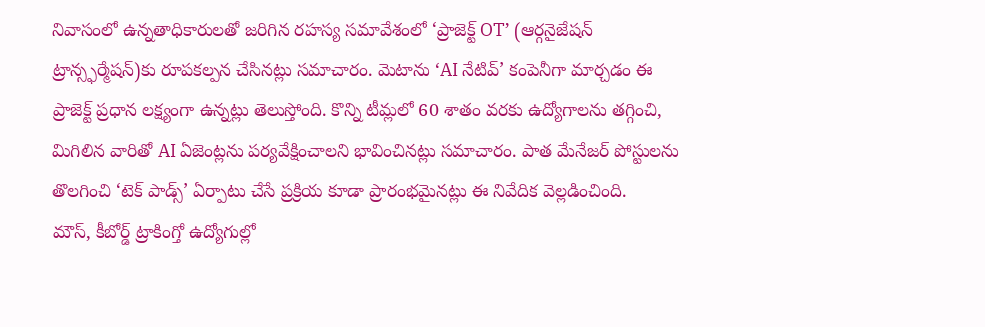నివాసంలో ఉన్నతాధికారులతో జరిగిన రహస్య సమావేశంలో ‘ప్రాజెక్ట్ OT’ (ఆర్గనైజేషన్ ట్రాన్స్ఫర్మేషన్)కు రూపకల్పన చేసినట్లు సమాచారం. మెటాను ‘AI నేటివ్’ కంపెనీగా మార్చడం ఈ ప్రాజెక్ట్ ప్రధాన లక్ష్యంగా ఉన్నట్లు తెలుస్తోంది. కొన్ని టీమ్లలో 60 శాతం వరకు ఉద్యోగాలను తగ్గించి, మిగిలిన వారితో AI ఏజెంట్లను పర్యవేక్షించాలని భావించినట్లు సమాచారం. పాత మేనేజర్ పోస్టులను తొలగించి ‘టెక్ పాడ్స్’ ఏర్పాటు చేసే ప్రక్రియ కూడా ప్రారంభమైనట్లు ఈ నివేదిక వెల్లడించింది.
మౌస్, కీబోర్డ్ ట్రాకింగ్తో ఉద్యోగుల్లో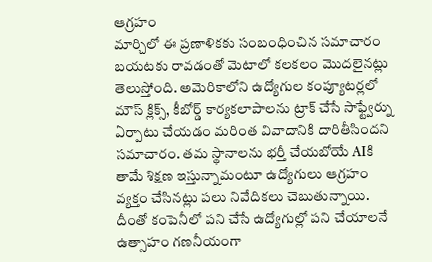ఆగ్రహం
మార్చిలో ఈ ప్రణాళికకు సంబంధించిన సమాచారం బయటకు రావడంతో మెటాలో కలకలం మొదలైనట్లు తెలుస్తోంది. అమెరికాలోని ఉద్యోగుల కంప్యూటర్లలో మౌస్ క్లిక్స్, కీబోర్డ్ కార్యకలాపాలను ట్రాక్ చేసే సాఫ్ట్వేర్ను ఏర్పాటు చేయడం మరింత వివాదానికి దారితీసిందని సమాచారం. తమ స్థానాలను భర్తీ చేయబోయే AIకి తామే శిక్షణ ఇస్తున్నామంటూ ఉద్యోగులు ఆగ్రహం వ్యక్తం చేసినట్లు పలు నివేదికలు చెబుతున్నాయి. దీంతో కంపెనీలో పని చేసే ఉద్యోగుల్లో పని చేయాలనే ఉత్సాహం గణనీయంగా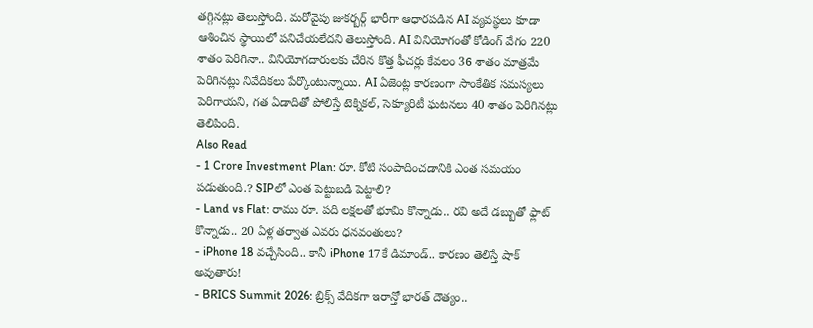తగ్గినట్లు తెలుస్తోంది. మరోవైపు జుకర్బర్గ్ భారీగా ఆధారపడిన AI వ్యవస్థలు కూడా ఆశించిన స్థాయిలో పనిచేయలేదని తెలుస్తోంది. AI వినియోగంతో కోడింగ్ వేగం 220 శాతం పెరిగినా.. వినియోగదారులకు చేరిన కొత్త ఫీచర్లు కేవలం 36 శాతం మాత్రమే పెరిగినట్లు నివేదికలు పేర్కొంటున్నాయి. AI ఏజెంట్ల కారణంగా సాంకేతిక సమస్యలు పెరిగాయని, గత ఏడాదితో పోలిస్తే టెక్నికల్, సెక్యూరిటీ ఘటనలు 40 శాతం పెరిగినట్లు తెలిపింది.
Also Read
- 1 Crore Investment Plan: రూ. కోటి సంపాదించడానికి ఎంత సమయం పడుతుంది.? SIPలో ఎంత పెట్టుబడి పెట్టాలి?
- Land vs Flat: రాము రూ. పది లక్షలతో భూమి కొన్నాడు.. రవి అదే డబ్బుతో ఫ్లాట్ కొన్నాడు.. 20 ఏళ్ల తర్వాత ఎవరు ధనవంతులు?
- iPhone 18 వచ్చేసింది.. కానీ iPhone 17కే డిమాండ్.. కారణం తెలిస్తే షాక్ అవుతారు!
- BRICS Summit 2026: బ్రిక్స్ వేదికగా ఇరాన్తో భారత్ దౌత్యం..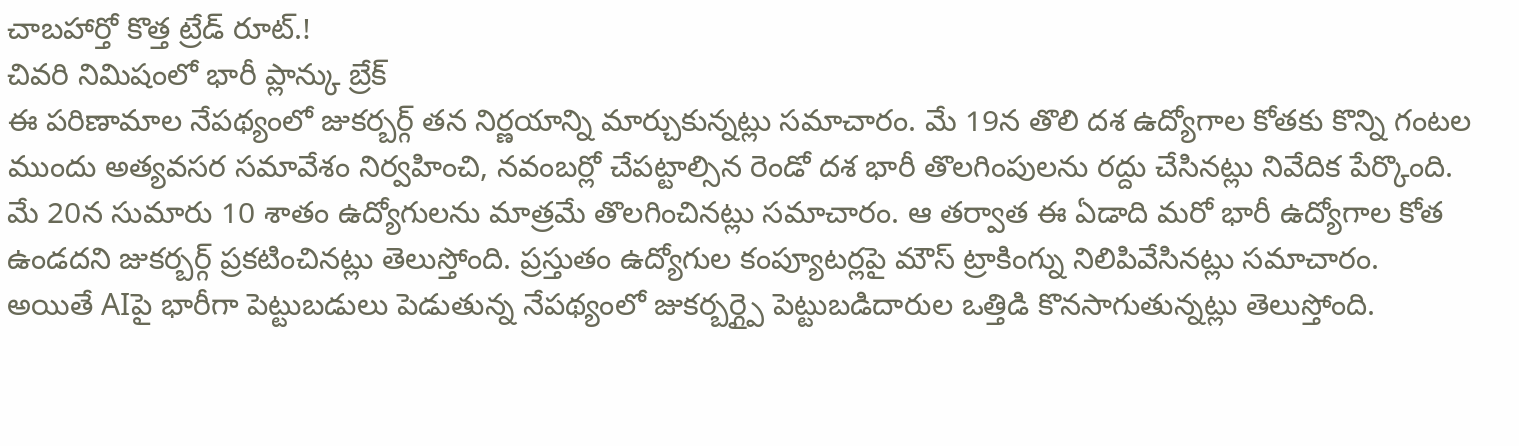చాబహార్తో కొత్త ట్రేడ్ రూట్.!
చివరి నిమిషంలో భారీ ప్లాన్కు బ్రేక్
ఈ పరిణామాల నేపథ్యంలో జుకర్బర్గ్ తన నిర్ణయాన్ని మార్చుకున్నట్లు సమాచారం. మే 19న తొలి దశ ఉద్యోగాల కోతకు కొన్ని గంటల ముందు అత్యవసర సమావేశం నిర్వహించి, నవంబర్లో చేపట్టాల్సిన రెండో దశ భారీ తొలగింపులను రద్దు చేసినట్లు నివేదిక పేర్కొంది. మే 20న సుమారు 10 శాతం ఉద్యోగులను మాత్రమే తొలగించినట్లు సమాచారం. ఆ తర్వాత ఈ ఏడాది మరో భారీ ఉద్యోగాల కోత ఉండదని జుకర్బర్గ్ ప్రకటించినట్లు తెలుస్తోంది. ప్రస్తుతం ఉద్యోగుల కంప్యూటర్లపై మౌస్ ట్రాకింగ్ను నిలిపివేసినట్లు సమాచారం. అయితే AIపై భారీగా పెట్టుబడులు పెడుతున్న నేపథ్యంలో జుకర్బర్గ్పై పెట్టుబడిదారుల ఒత్తిడి కొనసాగుతున్నట్లు తెలుస్తోంది.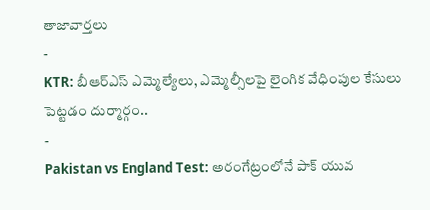తాజావార్తలు
-
KTR: బీఆర్ఎస్ ఎమ్మెల్యేలు, ఎమ్మెల్సీలపై లైంగిక వేధింపుల కేసులు పెట్టడం దుర్మార్గం..
-
Pakistan vs England Test: అరంగేట్రంలోనే పాక్ యువ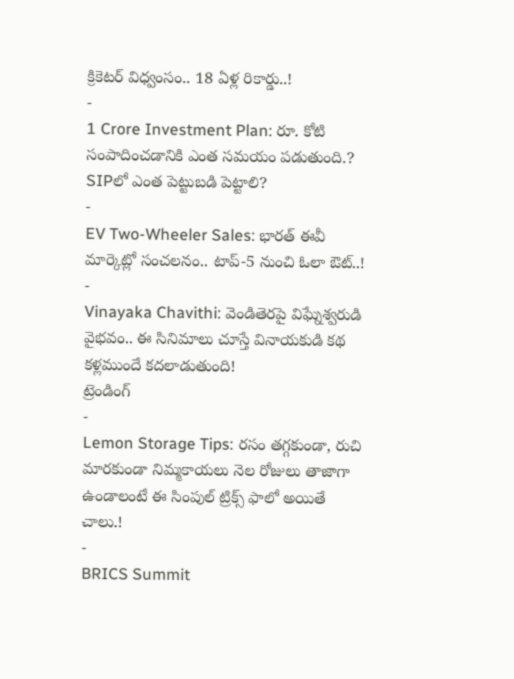క్రికెటర్ విధ్వంసం.. 18 ఏళ్ల రికార్డు..!
-
1 Crore Investment Plan: రూ. కోటి సంపాదించడానికి ఎంత సమయం పడుతుంది.? SIPలో ఎంత పెట్టుబడి పెట్టాలి?
-
EV Two-Wheeler Sales: భారత్ ఈవీ మార్కెట్లో సంచలనం.. టాప్-5 నుంచి ఓలా ఔట్..!
-
Vinayaka Chavithi: వెండితెరపై విఘ్నేశ్వరుడి వైభవం.. ఈ సినిమాలు చూస్తే వినాయకుడి కథ కళ్లముందే కదలాడుతుంది!
ట్రెండింగ్
-
Lemon Storage Tips: రసం తగ్గకుండా, రుచి మారకుండా నిమ్మకాయలు నెల రోజులు తాజాగా ఉండాలంటే ఈ సింపుల్ ట్రిక్స్ ఫాలో అయితే చాలు.!
-
BRICS Summit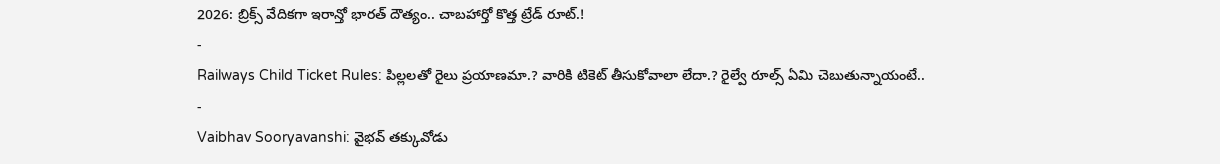2026: బ్రిక్స్ వేదికగా ఇరాన్తో భారత్ దౌత్యం.. చాబహార్తో కొత్త ట్రేడ్ రూట్.!
-
Railways Child Ticket Rules: పిల్లలతో రైలు ప్రయాణమా.? వారికి టికెట్ తీసుకోవాలా లేదా.? రైల్వే రూల్స్ ఏమి చెబుతున్నాయంటే..
-
Vaibhav Sooryavanshi: వైభవ్ తక్కువోడు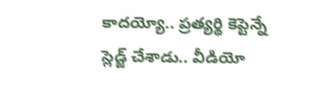కాదయ్యో.. ప్రత్యర్థి కెప్టెన్నే స్లెడ్జ్ చేశాడు.. వీడియో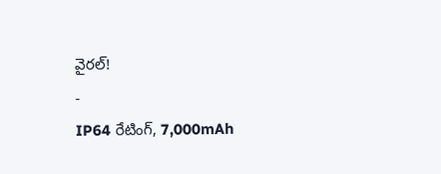వైరల్!
-
IP64 రేటింగ్, 7,000mAh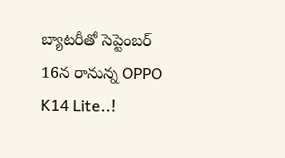బ్యాటరీతో సెప్టెంబర్ 16న రానున్న OPPO K14 Lite..!